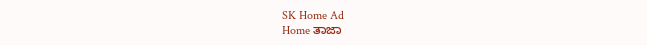SK Home Ad
Home ತಾಜಾ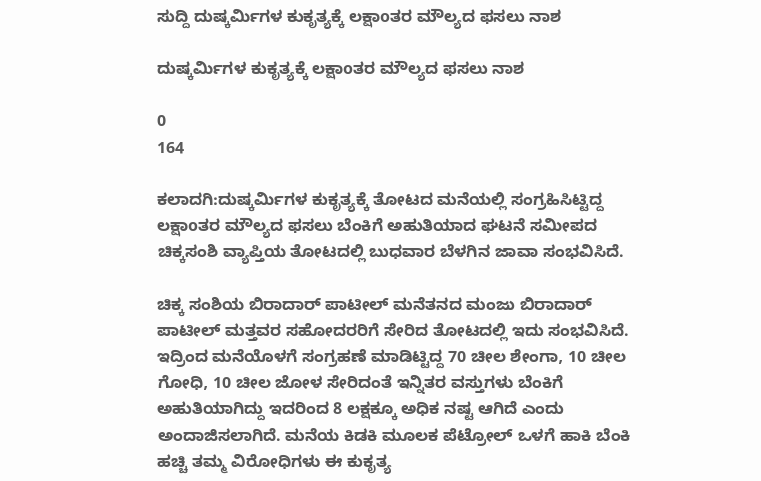ಸುದ್ದಿ ದುಷ್ಕರ್ಮಿಗಳ ಕುಕೃತ್ಯಕ್ಕೆ ಲಕ್ಷಾoತರ ಮೌಲ್ಯದ ಫಸಲು ನಾಶ

ದುಷ್ಕರ್ಮಿಗಳ ಕುಕೃತ್ಯಕ್ಕೆ ಲಕ್ಷಾoತರ ಮೌಲ್ಯದ ಫಸಲು ನಾಶ

0
164

ಕಲಾದಗಿ:ದುಷ್ಕರ್ಮಿಗಳ ಕುಕೃತ್ಯಕ್ಕೆ ತೋಟದ ಮನೆಯಲ್ಲಿ ಸಂಗ್ರಹಿಸಿಟ್ಟಿದ್ದ ಲಕ್ಷಾoತರ ಮೌಲ್ಯದ ಫಸಲು ಬೆಂಕಿಗೆ ಅಹುತಿಯಾದ ಘಟನೆ ಸಮೀಪದ ಚಿಕ್ಕಸಂಶಿ ವ್ಯಾಪ್ತಿಯ ತೋಟದಲ್ಲಿ ಬುಧವಾರ ಬೆಳಗಿನ ಜಾವಾ ಸಂಭವಿಸಿದೆ.

ಚಿಕ್ಕ ಸಂಶಿಯ ಬಿರಾದಾರ್ ಪಾಟೀಲ್ ಮನೆತನದ ಮಂಜು ಬಿರಾದಾರ್ ಪಾಟೀಲ್ ಮತ್ತವರ ಸಹೋದರರಿಗೆ ಸೇರಿದ ತೋಟದಲ್ಲಿ ಇದು ಸಂಭವಿಸಿದೆ. ಇದ್ರಿಂದ ಮನೆಯೊಳಗೆ ಸಂಗ್ರಹಣೆ ಮಾಡಿಟ್ಟಿದ್ದ 70 ಚೀಲ ಶೇಂಗಾ, 10 ಚೀಲ ಗೋಧಿ, 10 ಚೀಲ ಜೋಳ ಸೇರಿದಂತೆ ಇನ್ನಿತರ ವಸ್ತುಗಳು ಬೆಂಕಿಗೆ ಅಹುತಿಯಾಗಿದ್ದು ಇದರಿಂದ 8 ಲಕ್ಷಕ್ಕೂ ಅಧಿಕ ನಷ್ಟ ಆಗಿದೆ ಎಂದು ಅಂದಾಜಿಸಲಾಗಿದೆ. ಮನೆಯ ಕಿಡಕಿ ಮೂಲಕ ಪೆಟ್ರೋಲ್ ಒಳಗೆ ಹಾಕಿ ಬೆಂಕಿ ಹಚ್ಚಿ ತಮ್ಮ ವಿರೋಧಿಗಳು ಈ ಕುಕೃತ್ಯ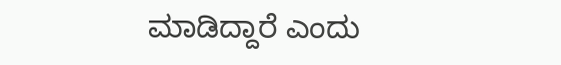ಮಾಡಿದ್ದಾರೆ ಎಂದು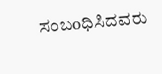ಸಂಬoಧಿಸಿದವರು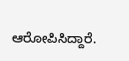ಆರೋಪಿಸಿದ್ದಾರೆ.